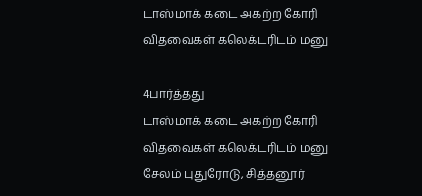டாஸ்மாக் கடை அகற்ற கோரி விதவைகள் கலெக்டரிடம் மனு

4பார்த்தது
டாஸ்மாக் கடை அகற்ற கோரி விதவைகள் கலெக்டரிடம் மனு
சேலம் புதுரோடு, சித்தனூர்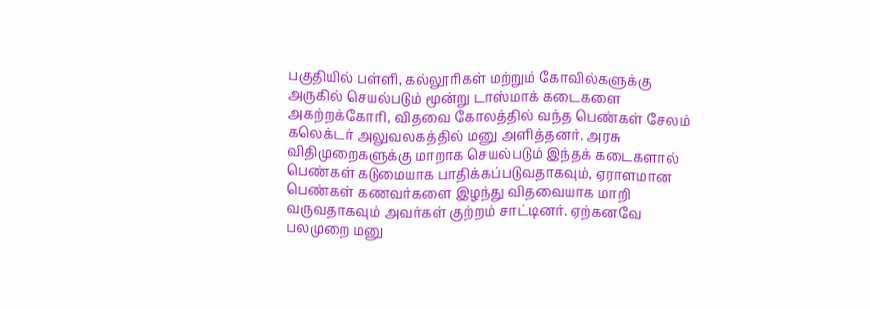பகுதியில் பள்ளி, கல்லூரிகள் மற்றும் கோவில்களுக்கு அருகில் செயல்படும் மூன்று டாஸ்மாக் கடைகளை அகற்றக்கோரி, விதவை கோலத்தில் வந்த பெண்கள் சேலம் கலெக்டர் அலுவலகத்தில் மனு அளித்தனர். அரசு விதிமுறைகளுக்கு மாறாக செயல்படும் இந்தக் கடைகளால் பெண்கள் கடுமையாக பாதிக்கப்படுவதாகவும், ஏராளமான பெண்கள் கணவர்களை இழந்து விதவையாக மாறி வருவதாகவும் அவர்கள் குற்றம் சாட்டினர். ஏற்கனவே பலமுறை மனு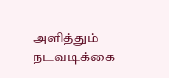அளித்தும் நடவடிக்கை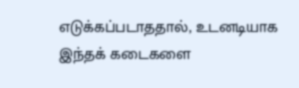எடுக்கப்படாததால், உடனடியாக இந்தக் கடைகளை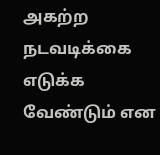அகற்ற நடவடிக்கை எடுக்க வேண்டும் என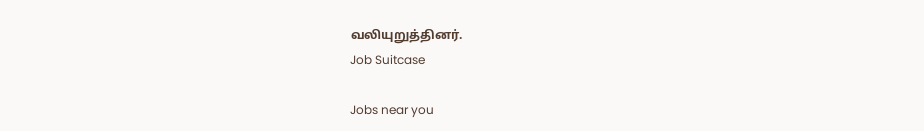வலியுறுத்தினர்.
Job Suitcase

Jobs near you